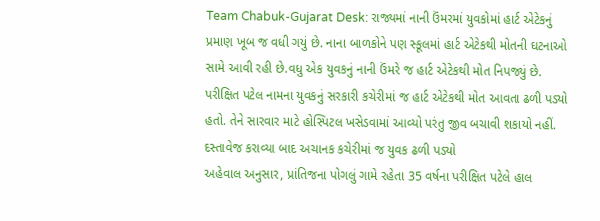Team Chabuk-Gujarat Desk: રાજ્યમાં નાની ઉંમરમાં યુવકોમાં હાર્ટ એટેકનું પ્રમાણ ખૂબ જ વધી ગયું છે. નાના બાળકોને પણ સ્કૂલમાં હાર્ટ એટેકથી મોતની ઘટનાઓ સામે આવી રહી છે.વધુ એક યુવકનું નાની ઉંમરે જ હાર્ટ એટેકથી મોત નિપજ્યું છે. પરીક્ષિત પટેલ નામના યુવકનું સરકારી કચેરીમાં જ હાર્ટ એટેકથી મોત આવતા ઢળી પડ્યો હતો. તેને સારવાર માટે હોસ્પિટલ ખસેડવામાં આવ્યો પરંતુ જીવ બચાવી શકાયો નહીં.
દસ્તાવેજ કરાવ્યા બાદ અચાનક કચેરીમાં જ યુવક ઢળી પડ્યો
અહેવાલ અનુસાર, પ્રાંતિજના પોગલું ગામે રહેતા 35 વર્ષના પરીક્ષિત પટેલે હાલ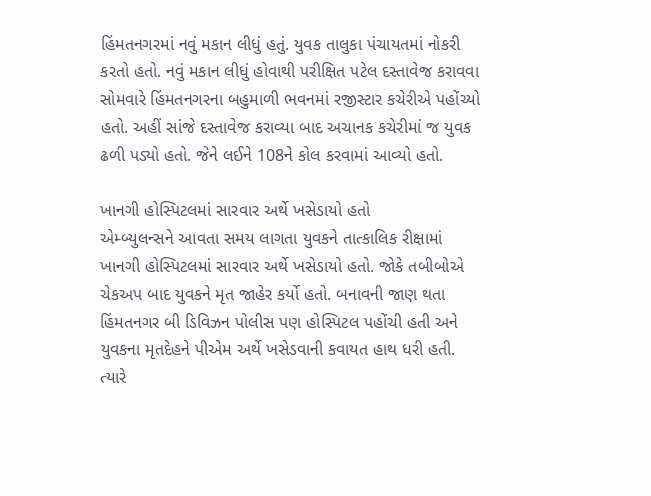હિંમતનગરમાં નવું મકાન લીધું હતું. યુવક તાલુકા પંચાયતમાં નોકરી કરતો હતો. નવું મકાન લીધું હોવાથી પરીક્ષિત પટેલ દસ્તાવેજ કરાવવા સોમવારે હિંમતનગરના બહુમાળી ભવનમાં રજીસ્ટાર કચેરીએ પહોંચ્યો હતો. અહીં સાંજે દસ્તાવેજ કરાવ્યા બાદ અચાનક કચેરીમાં જ યુવક ઢળી પડ્યો હતો. જેને લઈને 108ને કોલ કરવામાં આવ્યો હતો.

ખાનગી હોસ્પિટલમાં સારવાર અર્થે ખસેડાયો હતો
એમ્બ્યુલન્સને આવતા સમય લાગતા યુવકને તાત્કાલિક રીક્ષામાં ખાનગી હોસ્પિટલમાં સારવાર અર્થે ખસેડાયો હતો. જોકે તબીબોએ ચેકઅપ બાદ યુવકને મૃત જાહેર કર્યો હતો. બનાવની જાણ થતા હિંમતનગર બી ડિવિઝન પોલીસ પણ હોસ્પિટલ પહોંચી હતી અને યુવકના મૃતદેહને પીએમ અર્થે ખસેડવાની કવાયત હાથ ધરી હતી. ત્યારે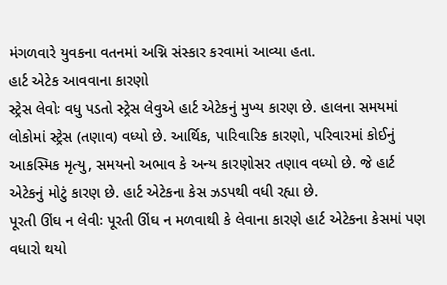મંગળવારે યુવકના વતનમાં અગ્નિ સંસ્કાર કરવામાં આવ્યા હતા.
હાર્ટ એટેક આવવાના કારણો
સ્ટ્રેસ લેવોઃ વધુ પડતો સ્ટ્રેસ લેવુએ હાર્ટ એટેકનું મુખ્ય કારણ છે. હાલના સમયમાં લોકોમાં સ્ટ્રેસ (તણાવ) વધ્યો છે. આર્થિક, પારિવારિક કારણો, પરિવારમાં કોઈનું આકસ્મિક મૃત્યુ, સમયનો અભાવ કે અન્ય કારણોસર તણાવ વધ્યો છે. જે હાર્ટ એટેકનું મોટું કારણ છે. હાર્ટ એટેકના કેસ ઝડપથી વધી રહ્યા છે.
પૂરતી ઊંઘ ન લેવીઃ પૂરતી ઊંઘ ન મળવાથી કે લેવાના કારણે હાર્ટ એટેકના કેસમાં પણ વધારો થયો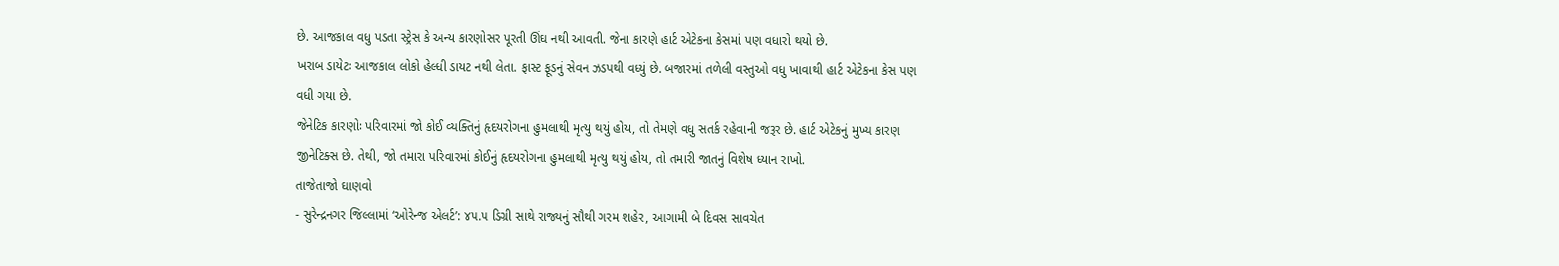છે. આજકાલ વધુ પડતા સ્ટ્રેસ કે અન્ય કારણોસર પૂરતી ઊંઘ નથી આવતી. જેના કારણે હાર્ટ એટેકના કેસમાં પણ વધારો થયો છે.
ખરાબ ડાયેટઃ આજકાલ લોકો હેલ્ધી ડાયટ નથી લેતા. ફાસ્ટ ફૂડનું સેવન ઝડપથી વધ્યું છે. બજારમાં તળેલી વસ્તુઓ વધુ ખાવાથી હાર્ટ એટેકના કેસ પણ વધી ગયા છે.
જેનેટિક કારણોઃ પરિવારમાં જો કોઈ વ્યક્તિનું હૃદયરોગના હુમલાથી મૃત્યુ થયું હોય, તો તેમણે વધુ સતર્ક રહેવાની જરૂર છે. હાર્ટ એટેકનું મુખ્ય કારણ જીનેટિક્સ છે. તેથી, જો તમારા પરિવારમાં કોઈનું હૃદયરોગના હુમલાથી મૃત્યુ થયું હોય, તો તમારી જાતનું વિશેષ ધ્યાન રાખો.
તાજેતાજો ઘાણવો
- સુરેન્દ્રનગર જિલ્લામાં ‘ઓરેન્જ એલર્ટ’: ૪૫.૫ ડિગ્રી સાથે રાજ્યનું સૌથી ગરમ શહેર, આગામી બે દિવસ સાવચેત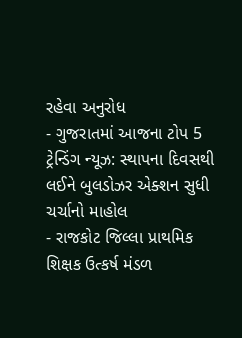રહેવા અનુરોધ
- ગુજરાતમાં આજના ટોપ 5 ટ્રેન્ડિંગ ન્યૂઝ: સ્થાપના દિવસથી લઈને બુલડોઝર એક્શન સુધી ચર્ચાનો માહોલ
- રાજકોટ જિલ્લા પ્રાથમિક શિક્ષક ઉત્કર્ષ મંડળ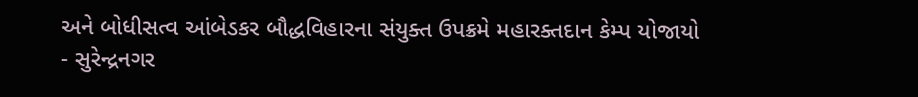અને બોધીસત્વ આંબેડકર બૌદ્ધવિહારના સંયુક્ત ઉપક્રમે મહારક્તદાન કેમ્પ યોજાયો
- સુરેન્દ્રનગર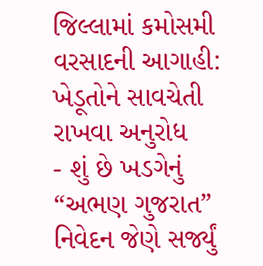જિલ્લામાં કમોસમી વરસાદની આગાહી: ખેડૂતોને સાવચેતી રાખવા અનુરોધ
- શું છે ખડગેનું “અભણ ગુજરાત” નિવેદન જેણે સર્જ્યું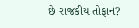છે રાજકીય તોફાન?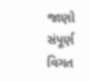જાણો સંપૂર્ણ વિગત